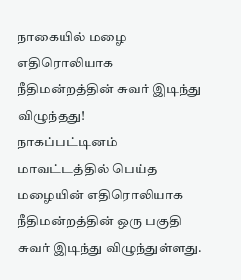நாகையில் மழை எதிரொலியாக நீதிமன்றத்தின் சுவர் இடிந்து விழுந்தது!
நாகப்பட்டினம் மாவட்டத்தில் பெய்த மழையின் எதிரொலியாக நீதிமன்றத்தின் ஒரு பகுதி சுவர் இடிந்து விழுந்துள்ளது.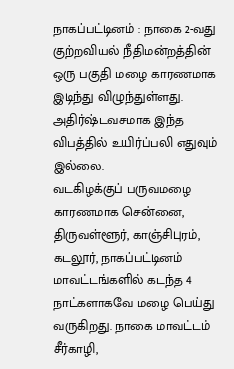நாகப்பட்டினம் : நாகை 2-வது குற்றவியல் நீதிமன்றத்தின் ஒரு பகுதி மழை காரணமாக இடிந்து விழுந்துள்ளது. அதிர்ஷ்டவசமாக இந்த விபத்தில் உயிர்ப்பலி எதுவும் இல்லை.
வடகிழக்குப் பருவமழை காரணமாக சென்னை, திருவள்ளூர், காஞ்சிபுரம், கடலூர், நாகப்பட்டினம் மாவட்டங்களில் கடந்த 4 நாட்களாகவே மழை பெய்து வருகிறது. நாகை மாவட்டம் சீர்காழி,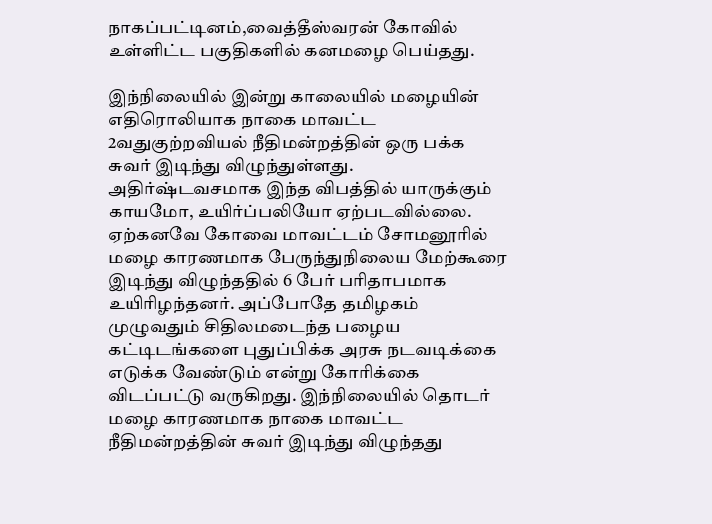நாகப்பட்டினம்,வைத்தீஸ்வரன் கோவில் உள்ளிட்ட பகுதிகளில் கனமழை பெய்தது.

இந்நிலையில் இன்று காலையில் மழையின் எதிரொலியாக நாகை மாவட்ட 2வதுகுற்றவியல் நீதிமன்றத்தின் ஒரு பக்க சுவர் இடிந்து விழுந்துள்ளது. அதிர்ஷ்டவசமாக இந்த விபத்தில் யாருக்கும் காயமோ, உயிர்ப்பலியோ ஏற்படவில்லை.
ஏற்கனவே கோவை மாவட்டம் சோமனூரில் மழை காரணமாக பேருந்துநிலைய மேற்கூரை இடிந்து விழுந்ததில் 6 பேர் பரிதாபமாக உயிரிழந்தனர். அப்போதே தமிழகம் முழுவதும் சிதிலமடைந்த பழைய கட்டிடங்களை புதுப்பிக்க அரசு நடவடிக்கை எடுக்க வேண்டும் என்று கோரிக்கை விடப்பட்டு வருகிறது. இந்நிலையில் தொடர் மழை காரணமாக நாகை மாவட்ட நீதிமன்றத்தின் சுவர் இடிந்து விழுந்தது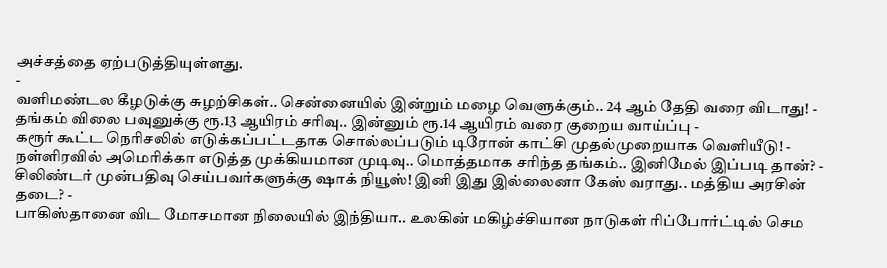அச்சத்தை ஏற்படுத்தியுள்ளது.
-
வளிமண்டல கீழடுக்கு சுழற்சிகள்.. சென்னையில் இன்றும் மழை வெளுக்கும்.. 24 ஆம் தேதி வரை விடாது! -
தங்கம் விலை பவுனுக்கு ரூ.13 ஆயிரம் சரிவு.. இன்னும் ரூ.14 ஆயிரம் வரை குறைய வாய்ப்பு -
கரூர் கூட்ட நெரிசலில் எடுக்கப்பட்டதாக சொல்லப்படும் டிரோன் காட்சி முதல்முறையாக வெளியீடு! -
நள்ளிரவில் அமெரிக்கா எடுத்த முக்கியமான முடிவு.. மொத்தமாக சரிந்த தங்கம்.. இனிமேல் இப்படி தான்? -
சிலிண்டர் முன்பதிவு செய்பவர்களுக்கு ஷாக் நியூஸ்! இனி இது இல்லைனா கேஸ் வராது.. மத்திய அரசின் தடை? -
பாகிஸ்தானை விட மோசமான நிலையில் இந்தியா.. உலகின் மகிழ்ச்சியான நாடுகள் ரிப்போர்ட்டில் செம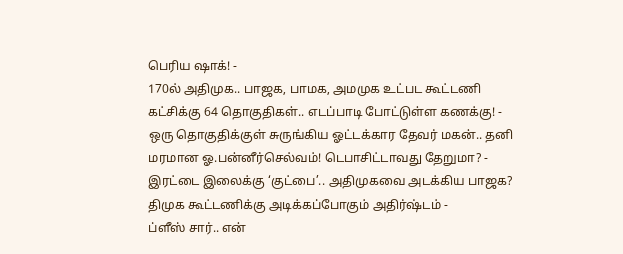பெரிய ஷாக்! -
170ல் அதிமுக.. பாஜக, பாமக, அமமுக உட்பட கூட்டணி கட்சிக்கு 64 தொகுதிகள்.. எடப்பாடி போட்டுள்ள கணக்கு! -
ஒரு தொகுதிக்குள் சுருங்கிய ஓட்டக்கார தேவர் மகன்.. தனி மரமான ஓ.பன்னீர்செல்வம்! டெபாசிட்டாவது தேறுமா? -
இரட்டை இலைக்கு ‘குட்பை’.. அதிமுகவை அடக்கிய பாஜக? திமுக கூட்டணிக்கு அடிக்கப்போகும் அதிர்ஷ்டம் -
ப்ளீஸ் சார்.. என்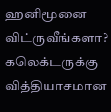ஹனிமூனை விட்ருவீங்களா? கலெக்டருக்கு வித்தியாசமான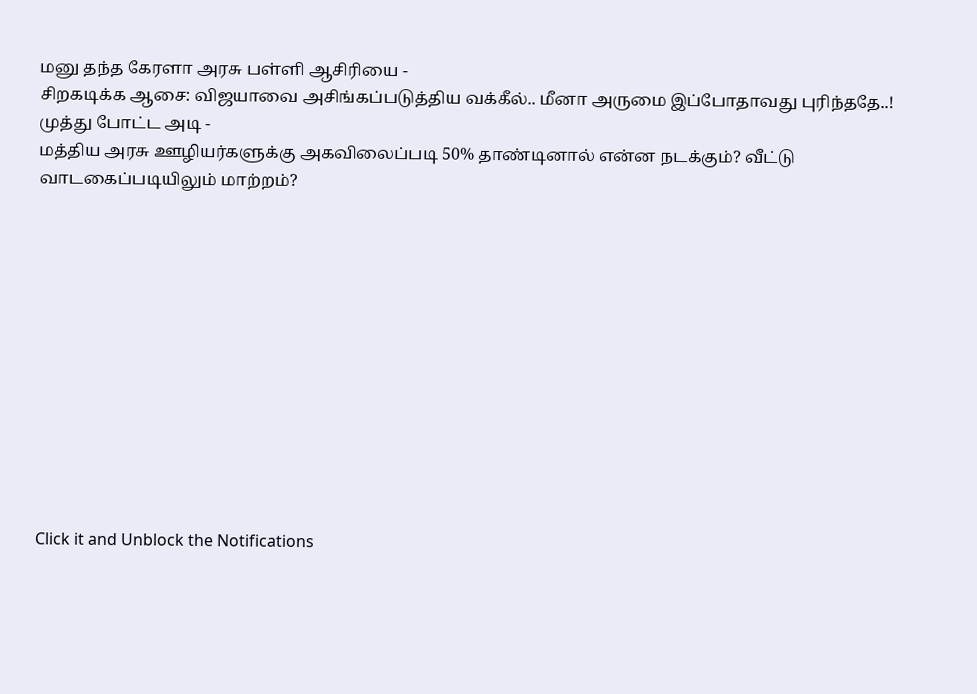மனு தந்த கேரளா அரசு பள்ளி ஆசிரியை -
சிறகடிக்க ஆசை: விஜயாவை அசிங்கப்படுத்திய வக்கீல்.. மீனா அருமை இப்போதாவது புரிந்ததே..! முத்து போட்ட அடி -
மத்திய அரசு ஊழியர்களுக்கு அகவிலைப்படி 50% தாண்டினால் என்ன நடக்கும்? வீட்டு வாடகைப்படியிலும் மாற்றம்?












Click it and Unblock the Notifications